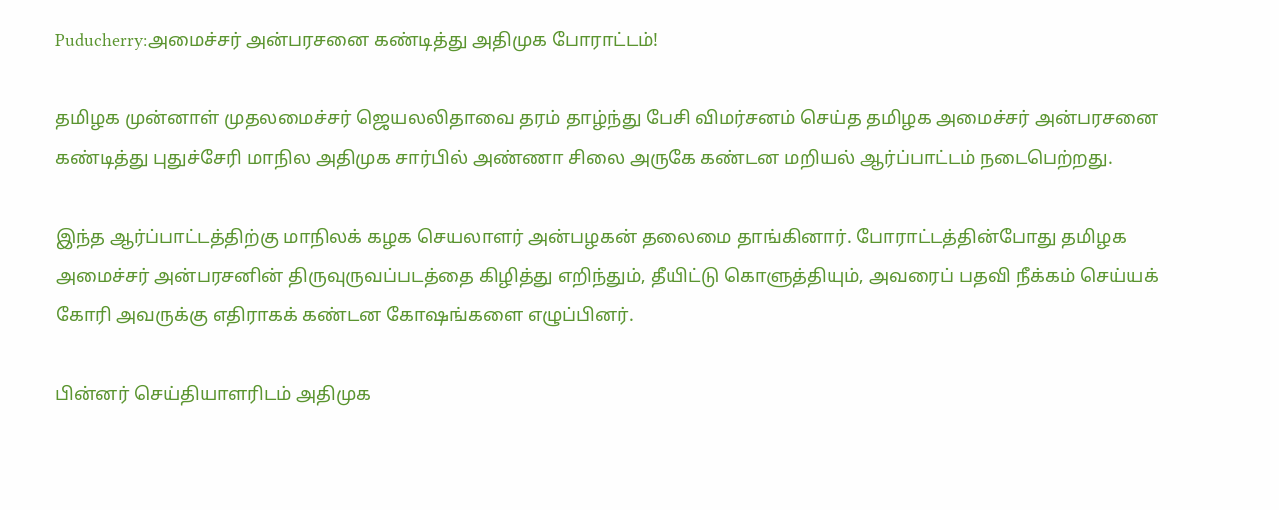Puducherry:அமைச்சர் அன்பரசனை கண்டித்து அதிமுக போராட்டம்!

தமிழக முன்னாள் முதலமைச்சர் ஜெயலலிதாவை தரம் தாழ்ந்து பேசி விமர்சனம் செய்த தமிழக அமைச்சர் அன்பரசனை கண்டித்து புதுச்சேரி மாநில அதிமுக சார்பில் அண்ணா சிலை அருகே கண்டன மறியல் ஆர்ப்பாட்டம் நடைபெற்றது.

இந்த ஆர்ப்பாட்டத்திற்கு மாநிலக் கழக செயலாளர் அன்பழகன் தலைமை தாங்கினார். போராட்டத்தின்போது தமிழக அமைச்சர் அன்பரசனின் திருவுருவப்படத்தை கிழித்து எறிந்தும், தீயிட்டு கொளுத்தியும், அவரைப் பதவி நீக்கம் செய்யக் கோரி அவருக்கு எதிராகக் கண்டன கோஷங்களை எழுப்பினர்.

பின்னர் செய்தியாளரிடம் அதிமுக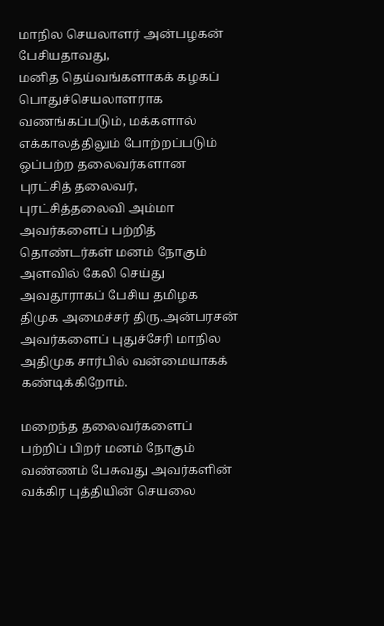மாநில செயலாளர் அன்பழகன் பேசியதாவது,
மனித தெய்வங்களாகக் கழகப் பொதுச்செயலாளராக வணங்கப்படும், மக்களால் எக்காலத்திலும் போற்றப்படும் ஒப்பற்ற தலைவர்களான புரட்சித் தலைவர், புரட்சித்தலைவி அம்மா அவர்களைப் பற்றித் தொண்டர்கள் மனம் நோகும் அளவில் கேலி செய்து அவதூராகப் பேசிய தமிழக திமுக அமைச்சர் திரு.அன்பரசன் அவர்களைப் புதுச்சேரி மாநில அதிமுக சார்பில் வன்மையாகக் கண்டிக்கிறோம்.

மறைந்த தலைவர்களைப் பற்றிப் பிறர் மனம் நோகும் வண்ணம் பேசுவது அவர்களின் வக்கிர புத்தியின் செயலை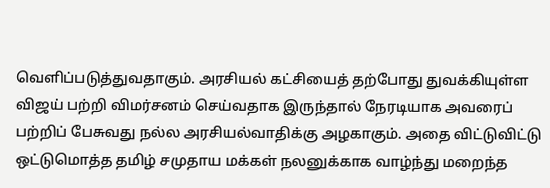வெளிப்படுத்துவதாகும். அரசியல் கட்சியைத் தற்போது துவக்கியுள்ள விஜய் பற்றி விமர்சனம் செய்வதாக இருந்தால் நேரடியாக அவரைப் பற்றிப் பேசுவது நல்ல அரசியல்வாதிக்கு அழகாகும். அதை விட்டுவிட்டு ஒட்டுமொத்த தமிழ் சமுதாய மக்கள் நலனுக்காக வாழ்ந்து மறைந்த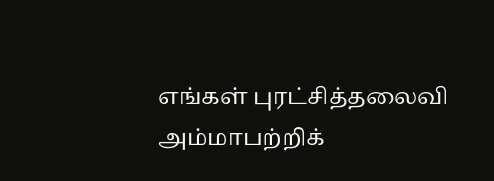எங்கள் புரட்சித்தலைவி அம்மாபற்றிக்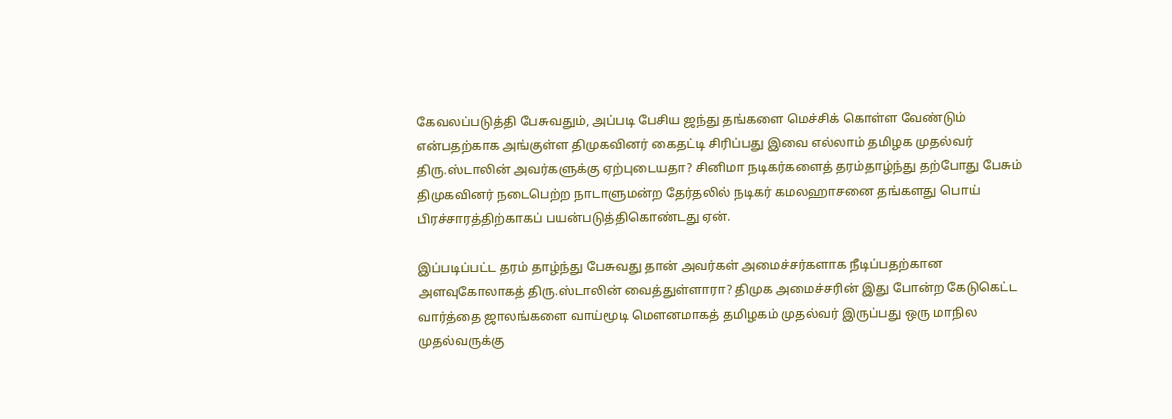கேவலப்படுத்தி பேசுவதும், அப்படி பேசிய ஜந்து தங்களை மெச்சிக் கொள்ள வேண்டும் என்பதற்காக அங்குள்ள திமுகவினர் கைதட்டி சிரிப்பது இவை எல்லாம் தமிழக முதல்வர் திரு.ஸ்டாலின் அவர்களுக்கு ஏற்புடையதா? சினிமா நடிகர்களைத் தரம்தாழ்ந்து தற்போது பேசும் திமுகவினர் நடைபெற்ற நாடாளுமன்ற தேர்தலில் நடிகர் கமலஹாசனை தங்களது பொய் பிரச்சாரத்திற்காகப் பயன்படுத்திகொண்டது ஏன்.

இப்படிப்பட்ட தரம் தாழ்ந்து பேசுவது தான் அவர்கள் அமைச்சர்களாக நீடிப்பதற்கான அளவுகோலாகத் திரு.ஸ்டாலின் வைத்துள்ளாரா? திமுக அமைச்சரின் இது போன்ற கேடுகெட்ட வார்த்தை ஜாலங்களை வாய்மூடி மௌனமாகத் தமிழகம் முதல்வர் இருப்பது ஒரு மாநில முதல்வருக்கு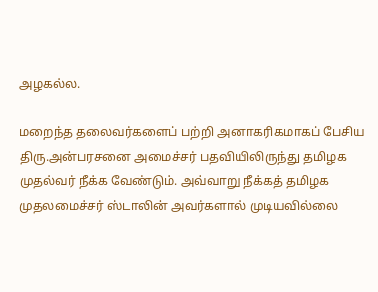அழகல்ல.

மறைந்த தலைவர்களைப் பற்றி அனாகரிகமாகப் பேசிய திரு.அன்பரசனை அமைச்சர் பதவியிலிருந்து தமிழக முதல்வர் நீக்க வேண்டும். அவ்வாறு நீக்கத் தமிழக முதலமைச்சர் ஸ்டாலின் அவர்களால் முடியவில்லை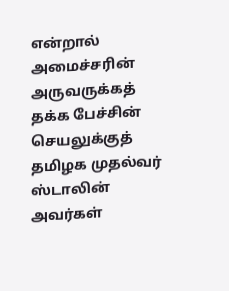என்றால் அமைச்சரின் அருவருக்கத் தக்க பேச்சின் செயலுக்குத் தமிழக முதல்வர் ஸ்டாலின் அவர்கள்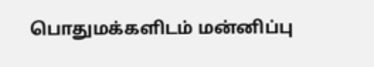பொதுமக்களிடம் மன்னிப்பு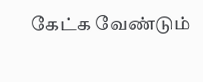கேட்க வேண்டும்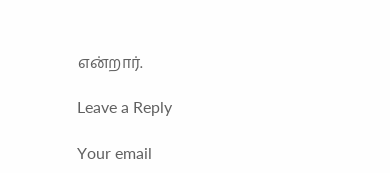என்றார்.

Leave a Reply

Your email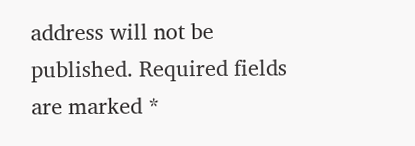address will not be published. Required fields are marked *